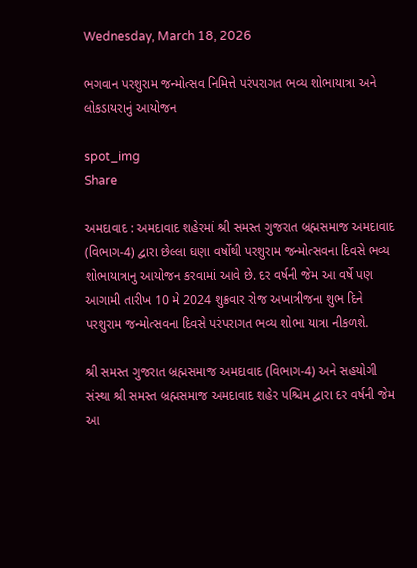Wednesday, March 18, 2026

ભગવાન પરશુરામ જન્મોત્સવ નિમિત્તે પરંપરાગત ભવ્ય શોભાયાત્રા અને લોકડાયરાનું આયોજન

spot_img
Share

અમદાવાદ : અમદાવાદ શહેરમાં શ્રી સમસ્ત ગુજરાત બ્રહ્મસમાજ અમદાવાદ (વિભાગ-4) દ્વારા છેલ્લા ઘણા વર્ષોથી પરશુરામ જન્મોત્સવના દિવસે ભવ્ય શોભાયાત્રાનુ આયોજન કરવામાં આવે છે. દર વર્ષની જેમ આ વર્ષે પણ આગામી તારીખ 10 મે 2024 શુક્રવાર રોજ અખાત્રીજના શુભ દિને પરશુરામ જન્મોત્સવના દિવસે પરંપરાગત ભવ્ય શોભા યાત્રા નીકળશે.

શ્રી સમસ્ત ગુજરાત બ્રહ્મસમાજ અમદાવાદ (વિભાગ-4) અને સહયોગી સંસ્થા શ્રી સમસ્ત બ્રહ્મસમાજ અમદાવાદ શહેર પશ્ચિમ દ્વારા દર વર્ષની જેમ આ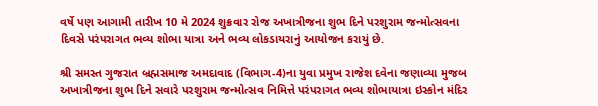વર્ષે પણ આગામી તારીખ 10 મે 2024 શુક્રવાર રોજ અખાત્રીજના શુભ દિને પરશુરામ જન્મોત્સવના દિવસે પરંપરાગત ભવ્ય શોભા યાત્રા અને ભવ્ય લોકડાયરાનું આયોજન કરાયું છે.

શ્રી સમસ્ત ગુજરાત બ્રહ્મસમાજ અમદાવાદ (વિભાગ-4)ના યુવા પ્રમુખ રાજેશ દવેના જણાવ્યા મુજબ અખાત્રીજના શુભ દિને સવારે પરશુરામ જન્મોત્સવ નિમિત્તે પરંપરાગત ભવ્ય શોભાયાત્રા ઇસ્કોન મંદિર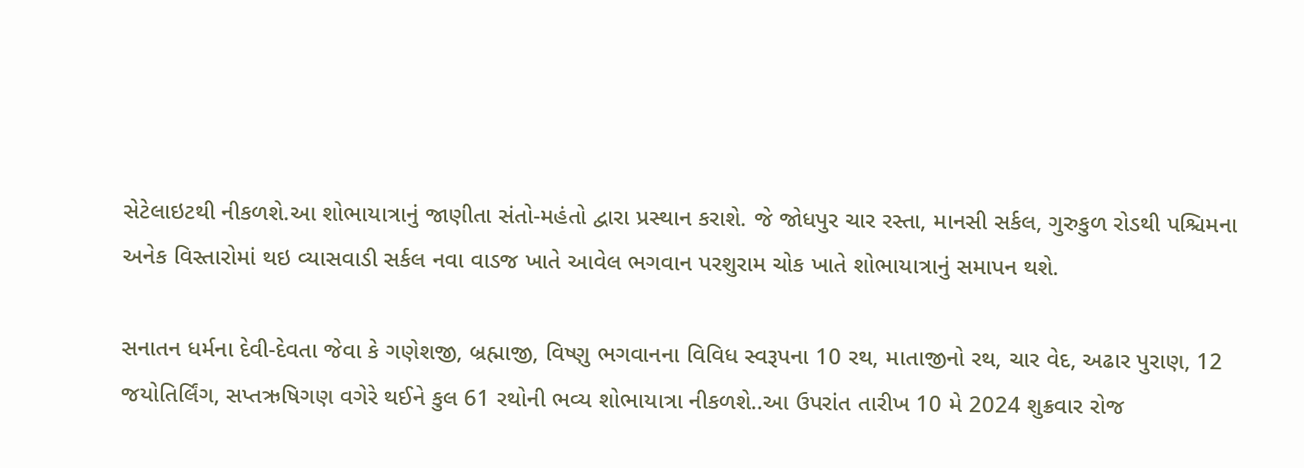સેટેલાઇટથી નીકળશે.આ શોભાયાત્રાનું જાણીતા સંતો-મહંતો દ્વારા પ્રસ્થાન કરાશે. જે જોધપુર ચાર રસ્તા, માનસી સર્કલ, ગુરુકુળ રોડથી પશ્ચિમના અનેક વિસ્તારોમાં થઇ વ્યાસવાડી સર્કલ નવા વાડજ ખાતે આવેલ ભગવાન પરશુરામ ચોક ખાતે શોભાયાત્રાનું સમાપન થશે.

સનાતન ધર્મના દેવી-દેવતા જેવા કે ગણેશજી, બ્રહ્માજી, વિષ્ણુ ભગવાનના વિવિધ સ્વરૂપના 10 રથ, માતાજીનો રથ, ચાર વેદ, અઢાર પુરાણ, 12 જયોતિર્લિંગ, સપ્તઋષિગણ વગેરે થઈને કુલ 61 રથોની ભવ્ય શોભાયાત્રા નીકળશે..આ ઉપરાંત તારીખ 10 મે 2024 શુક્રવાર રોજ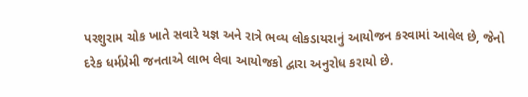પરશુરામ ચોક ખાતે સવારે યજ્ઞ અને રાત્રે ભવ્ય લોકડાયરાનું આયોજન કરવામાં આવેલ છે, જેનો દરેક ધર્મપ્રેમી જનતાએ લાભ લેવા આયોજકો દ્વારા અનુરોધ કરાયો છે.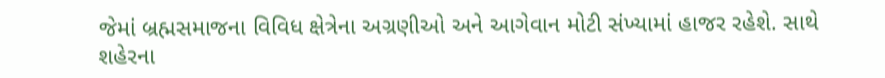જેમાં બ્રહ્મસમાજના વિવિધ ક્ષેત્રેના અગ્રણીઓ અને આગેવાન મોટી સંખ્યામાં હાજર રહેશે. સાથે શહેરના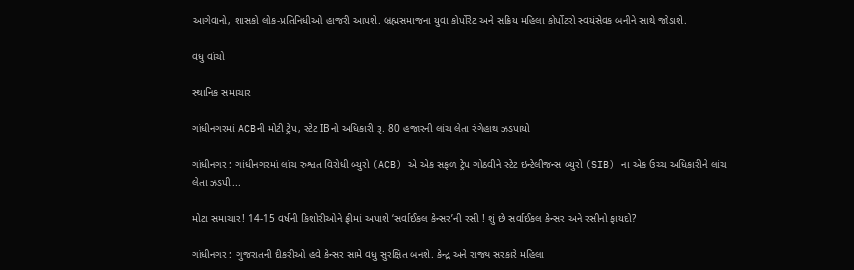આગેવાનો, શાસકો લોક-પ્રતિનિધીઓ હાજરી આપશે. બ્રહ્મસમાજના યુવા કોર્પોરેટ અને સક્રિય મહિલા કોર્પોટરો સ્વયંસેવક બનીને સાથે જોડાશે.

વધુ વાંચો

સ્થાનિક સમાચાર

ગાંધીનગરમાં ACBની મોટી ટ્રેપ, સ્ટેટ IBનો અધિકારી રૂ. 80 હજારની લાંચ લેતા રંગેહાથ ઝડપાયો

ગાંધીનગર : ગાંધીનગરમાં લાંચ રુશ્વત વિરોધી બ્યુરો (ACB) એ એક સફળ ટ્રેપ ગોઠવીને સ્ટેટ ઇન્ટેલીજન્સ બ્યુરો (SIB) ના એક ઉચ્ચ અધિકારીને લાંચ લેતા ઝડપી...

મોટા સમાચાર! 14-15 વર્ષની કિશોરીઓને ફ્રીમાં અપાશે ‘સર્વાઈકલ કેન્સર’ની રસી ! શું છે સર્વાઈકલ કેન્સર અને રસીનો ફાયદો?

ગાંધીનગર : ગુજરાતની દીકરીઓ હવે કેન્સર સામે વધુ સુરક્ષિત બનશે. કેન્દ્ર અને રાજ્ય સરકારે મહિલા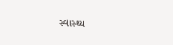સ્વાસ્થ્ય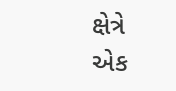ક્ષેત્રે એક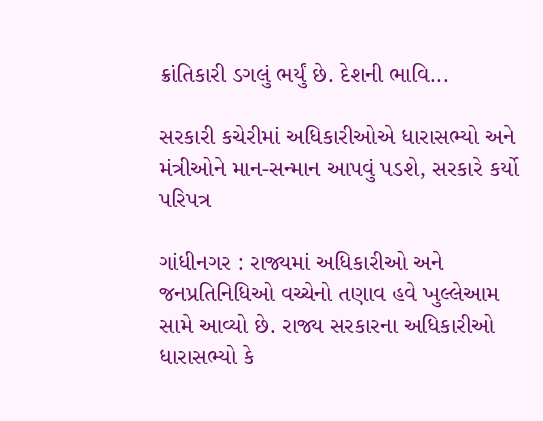ક્રાંતિકારી ડગલું ભર્યું છે. દેશની ભાવિ...

સરકારી કચેરીમાં અધિકારીઓએ ધારાસભ્યો અને મંત્રીઓને માન-સન્માન આપવું પડશે, સરકારે કર્યો પરિપત્ર

ગાંધીનગર : રાજ્યમાં અધિકારીઓ અને જનપ્રતિનિધિઓ વચ્ચેનો તણાવ હવે ખુલ્લેઆમ સામે આવ્યો છે. રાજ્ય સરકારના અધિકારીઓ ધારાસભ્યો કે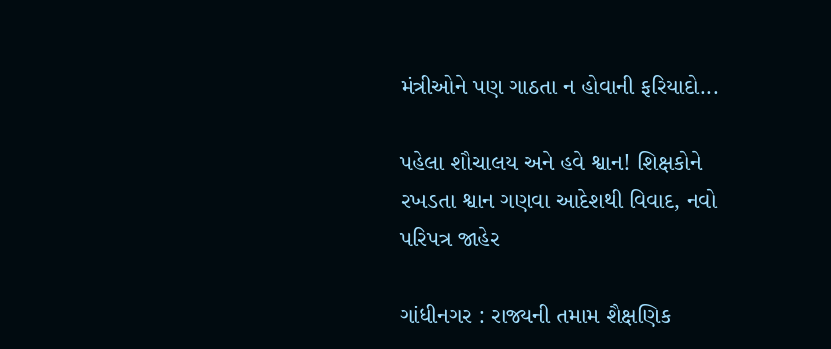મંત્રીઓને પણ ગાઠતા ન હોવાની ફરિયાદો...

પહેલા શૌચાલય અને હવે શ્વાન! શિક્ષકોને રખડતા શ્વાન ગણવા આદેશથી વિવાદ, નવો પરિપત્ર જાહેર

ગાંધીનગર : રાજ્યની તમામ શૈક્ષણિક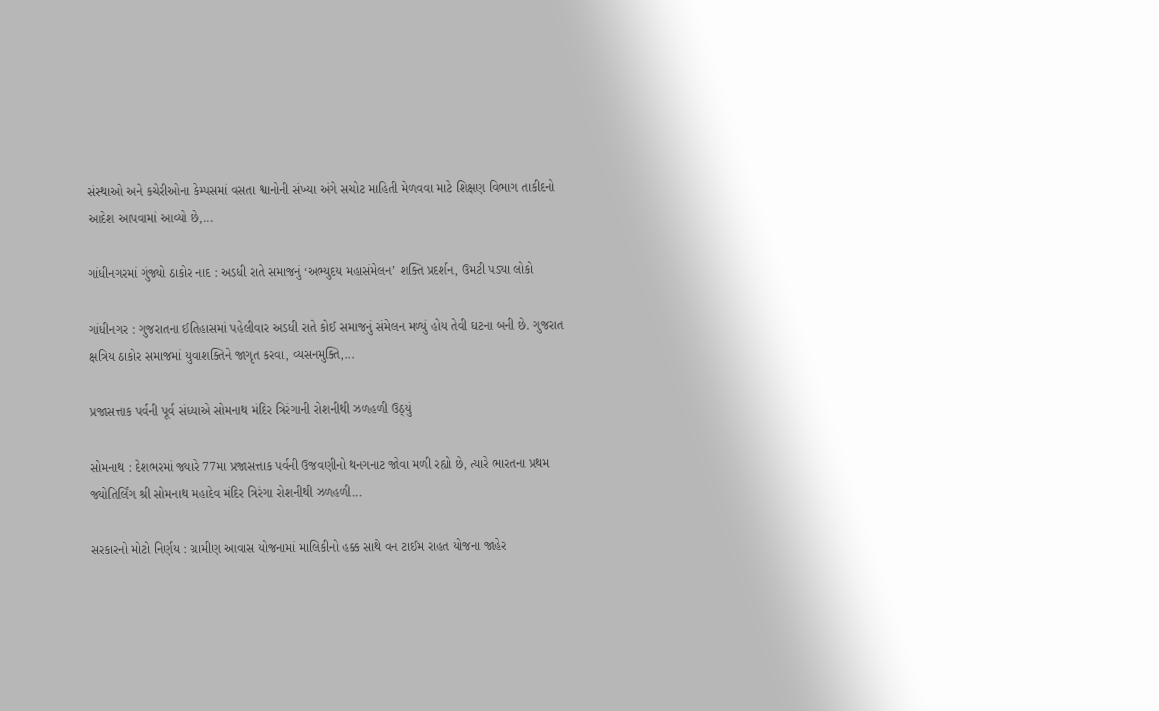સંસ્થાઓ અને કચેરીઓના કેમ્પસમાં વસતા શ્વાનોની સંખ્યા અંગે સચોટ માહિતી મેળવવા માટે શિક્ષણ વિભાગ તાકીદનો આદેશ આપવામાં આવ્યો છે,...

ગાંધીનગરમાં ગુંજ્યો ઠાકોર નાદ : અડધી રાતે સમાજનું ‘અભ્યુદય મહાસંમેલન’ શક્તિ પ્રદર્શન, ઉમટી પડ્યા લોકો

ગાંધીનગર : ગુજરાતના ઈતિહાસમાં પહેલીવાર અડધી રાતે કોઈ સમાજનું સંમેલન મળ્યું હોય તેવી ઘટના બની છે. ગુજરાત ક્ષત્રિય ઠાકોર સમાજમાં યુવાશક્તિને જાગૃત કરવા, વ્યસનમુક્તિ,...

પ્રજાસત્તાક પર્વની પૂર્વ સંધ્યાએ સોમનાથ મંદિર ત્રિરંગાની રોશનીથી ઝળહળી ઉઠ્યું

સોમનાથ : દેશભરમાં જ્યારે 77મા પ્રજાસત્તાક પર્વની ઉજવણીનો થનગનાટ જોવા મળી રહ્યો છે, ત્યારે ભારતના પ્રથમ જ્યોતિર્લિંગ શ્રી સોમનાથ મહાદેવ મંદિર ત્રિરંગા રોશનીથી ઝળહળી...

સરકારનો મોટો નિર્ણય : ગ્રામીણ આવાસ યોજનામાં માલિકીનો હક્ક સાથે વન ટાઈમ રાહત યોજના જાહેર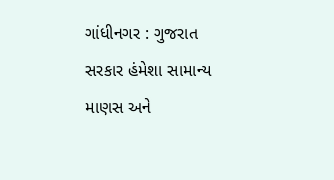ગાંધીનગર : ગુજરાત સરકાર હંમેશા સામાન્ય માણસ અને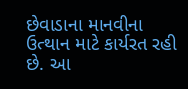છેવાડાના માનવીના ઉત્થાન માટે કાર્યરત રહી છે. આ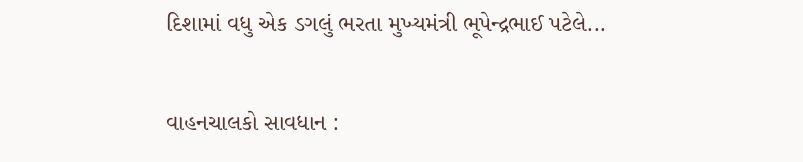દિશામાં વધુ એક ડગલું ભરતા મુખ્યમંત્રી ભૂપેન્દ્રભાઈ પટેલે...

વાહનચાલકો સાવધાન :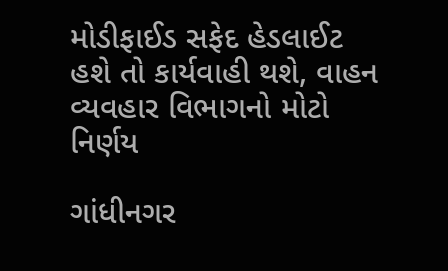મોડીફાઈડ સફેદ હેડલાઈટ હશે તો કાર્યવાહી થશે, વાહન વ્યવહાર વિભાગનો મોટો નિર્ણય

ગાંધીનગર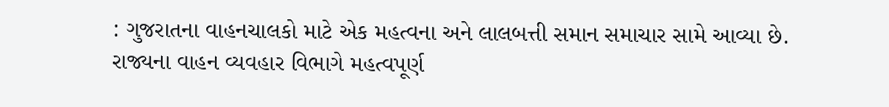: ગુજરાતના વાહનચાલકો માટે એક મહત્વના અને લાલબત્તી સમાન સમાચાર સામે આવ્યા છે. રાજ્યના વાહન વ્યવહાર વિભાગે મહત્વપૂર્ણ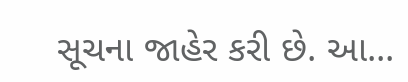સૂચના જાહેર કરી છે. આ...